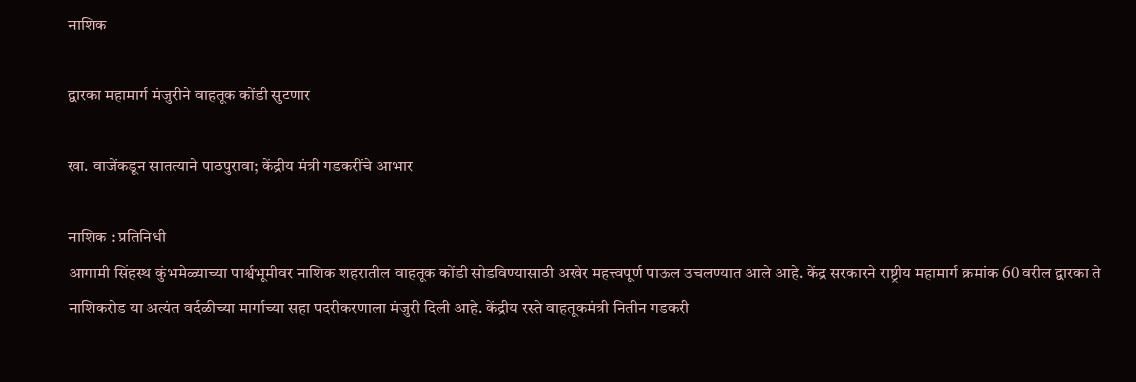नाशिक

द्वारका महामार्ग मंजुरीने वाहतूक कोंडी सुटणार

खा. वाजेंकडून सातत्याने पाठपुरावा; केंद्रीय मंत्री गडकरींचे आभार

नाशिक : प्रतिनिधी
आगामी सिंहस्थ कुंभमेळ्याच्या पार्श्वभूमीवर नाशिक शहरातील वाहतूक कोंडी सोडविण्यासाठी अखेर महत्त्वपूर्ण पाऊल उचलण्यात आले आहे. केंद्र सरकारने राष्ट्रीय महामार्ग क्रमांक 60 वरील द्वारका ते नाशिकरोड या अत्यंत वर्दळीच्या मार्गाच्या सहा पदरीकरणाला मंजुरी दिली आहे. केंद्रीय रस्ते वाहतूकमंत्री नितीन गडकरी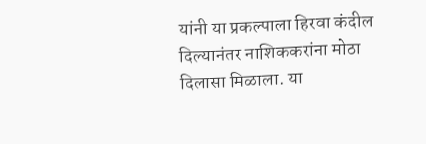यांनी या प्रकल्पाला हिरवा कंदील दिल्यानंतर नाशिककरांना मोठा दिलासा मिळाला. या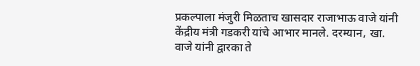प्रकल्पाला मंजुरी मिळताच खासदार राजाभाऊ वाजे यांनी केंद्रीय मंत्री गडकरी यांचे आभार मानले. दरम्यान, खा. वाजे यांनी द्वारका ते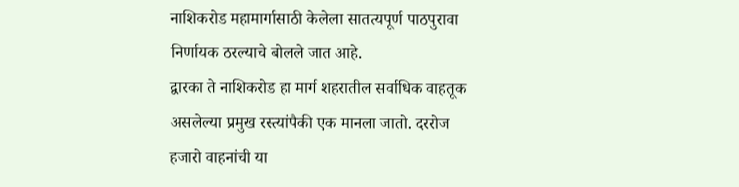नाशिकरोड महामार्गासाठी केलेला सातत्यपूर्ण पाठपुरावा निर्णायक ठरल्याचे बोलले जात आहे.
द्वारका ते नाशिकरोड हा मार्ग शहरातील सर्वाधिक वाहतूक असलेल्या प्रमुख रस्त्यांपैकी एक मानला जातो. दररोज हजारो वाहनांची या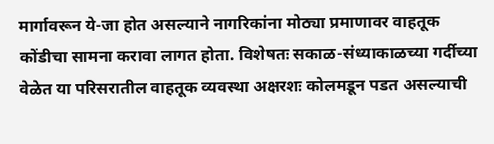मार्गावरून ये-जा होत असल्याने नागरिकांना मोठ्या प्रमाणावर वाहतूक कोंडीचा सामना करावा लागत होता. विशेषतः सकाळ-संध्याकाळच्या गर्दीच्या वेळेत या परिसरातील वाहतूक व्यवस्था अक्षरशः कोलमडून पडत असल्याची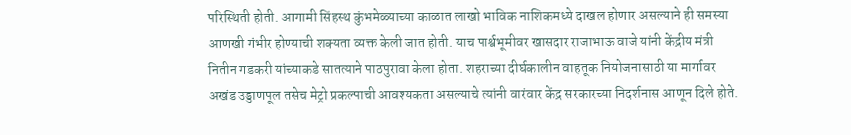परिस्थिती होती. आगामी सिंहस्थ कुंभमेळ्याच्या काळात लाखो भाविक नाशिकमध्ये दाखल होणार असल्याने ही समस्या आणखी गंभीर होण्याची शक्यता व्यक्त केली जात होती. याच पार्श्वभूमीवर खासदार राजाभाऊ वाजे यांनी केंद्रीय मंत्री नितीन गडकरी यांच्याकडे सातत्याने पाठपुरावा केला होता. शहराच्या दीर्घकालीन वाहतूक नियोजनासाठी या मार्गावर अखंड उड्डाणपूल तसेच मेट्रो प्रकल्पाची आवश्यकता असल्याचे त्यांनी वारंवार केंद्र सरकारच्या निदर्शनास आणून दिले होते.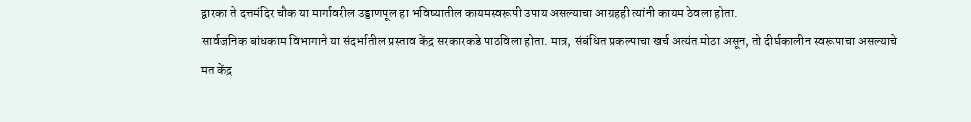द्वारका ते दत्तमंदिर चौक या मार्गावरील उड्डाणपूल हा भविष्यातील कायमस्वरूपी उपाय असल्याचा आग्रहही त्यांनी कायम ठेवला होता.
सार्वजनिक बांधकाम विभागाने या संदर्भातील प्रस्ताव केंद्र सरकारकडे पाठविला होता. मात्र, संबंधित प्रकल्पाचा खर्च अत्यंत मोठा असून, तो दीर्घकालीन स्वरूपाचा असल्याचे मत केंद्र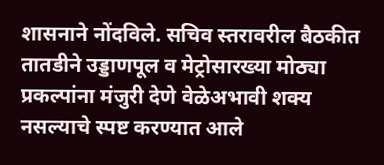शासनाने नोंदविले. सचिव स्तरावरील बैठकीत तातडीने उड्डाणपूल व मेट्रोसारख्या मोठ्या प्रकल्पांना मंजुरी देणे वेळेअभावी शक्य नसल्याचे स्पष्ट करण्यात आले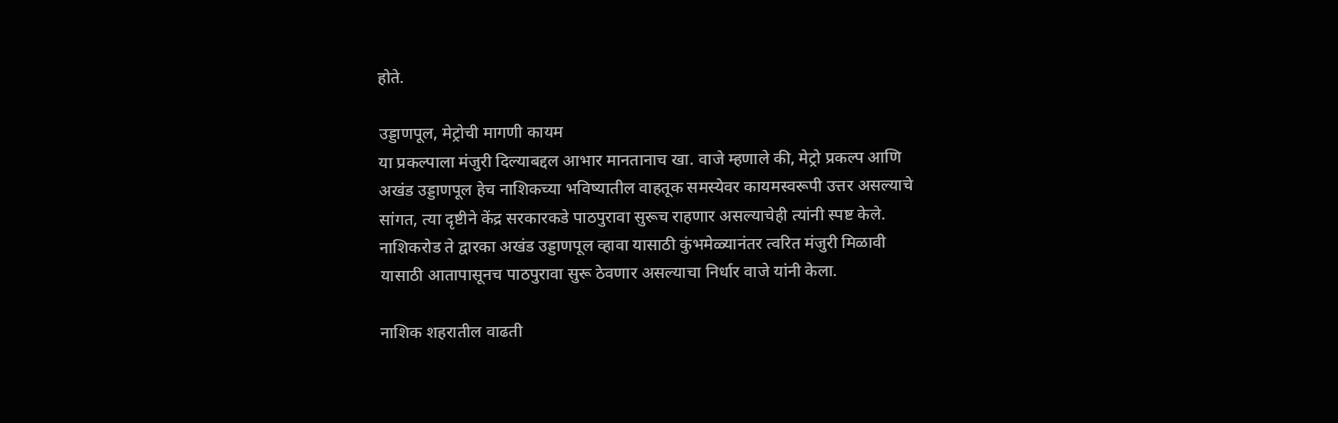होते.

उड्डाणपूल, मेट्रोची मागणी कायम
या प्रकल्पाला मंजुरी दिल्याबद्दल आभार मानतानाच खा. वाजे म्हणाले की, मेट्रो प्रकल्प आणि अखंड उड्डाणपूल हेच नाशिकच्या भविष्यातील वाहतूक समस्येवर कायमस्वरूपी उत्तर असल्याचे सांगत, त्या दृष्टीने केंद्र सरकारकडे पाठपुरावा सुरूच राहणार असल्याचेही त्यांनी स्पष्ट केले. नाशिकरोड ते द्वारका अखंड उड्डाणपूल व्हावा यासाठी कुंभमेळ्यानंतर त्वरित मंजुरी मिळावी यासाठी आतापासूनच पाठपुरावा सुरू ठेवणार असल्याचा निर्धार वाजे यांनी केला.

नाशिक शहरातील वाढती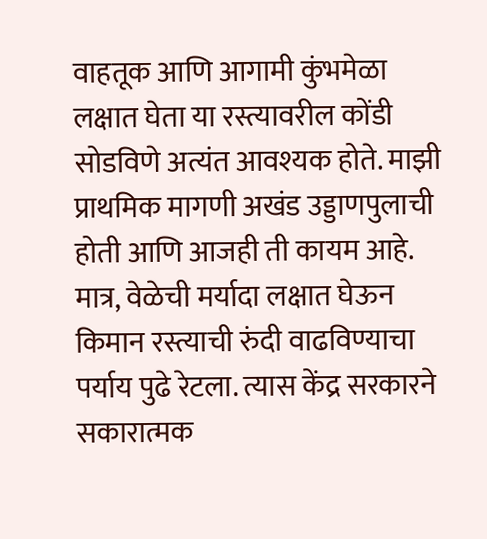वाहतूक आणि आगामी कुंभमेळा लक्षात घेता या रस्त्यावरील कोंडी सोडविणे अत्यंत आवश्यक होते. माझी प्राथमिक मागणी अखंड उड्डाणपुलाची होती आणि आजही ती कायम आहे. मात्र, वेळेची मर्यादा लक्षात घेऊन किमान रस्त्याची रुंदी वाढविण्याचा पर्याय पुढे रेटला. त्यास केंद्र सरकारने सकारात्मक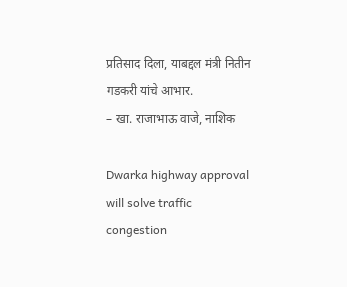प्रतिसाद दिला, याबद्दल मंत्री नितीन गडकरी यांचे आभार.
– खा. राजाभाऊ वाजे, नाशिक

Dwarka highway approval will solve traffic congestion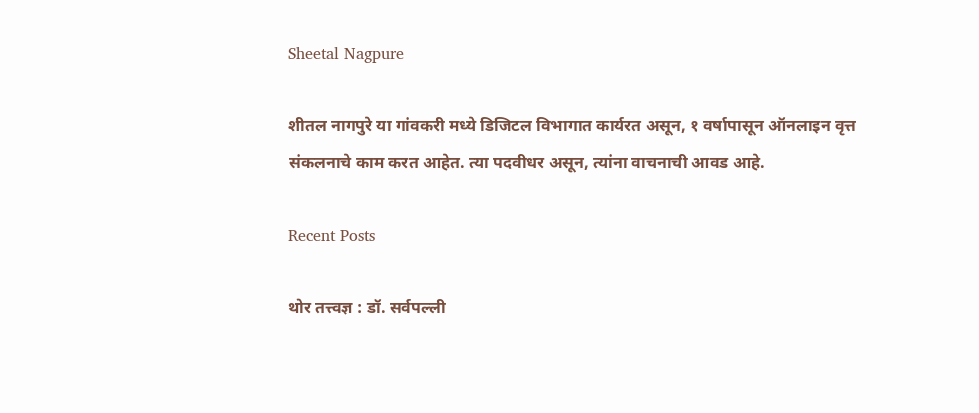Sheetal Nagpure

शीतल नागपुरे या गांवकरी मध्ये डिजिटल विभागात कार्यरत असून, १ वर्षापासून ऑनलाइन वृत्त संकलनाचे काम करत आहेत. त्या पदवीधर असून, त्यांना वाचनाची आवड आहे.

Recent Posts

थोर तत्त्वज्ञ : डॉ. सर्वपल्ली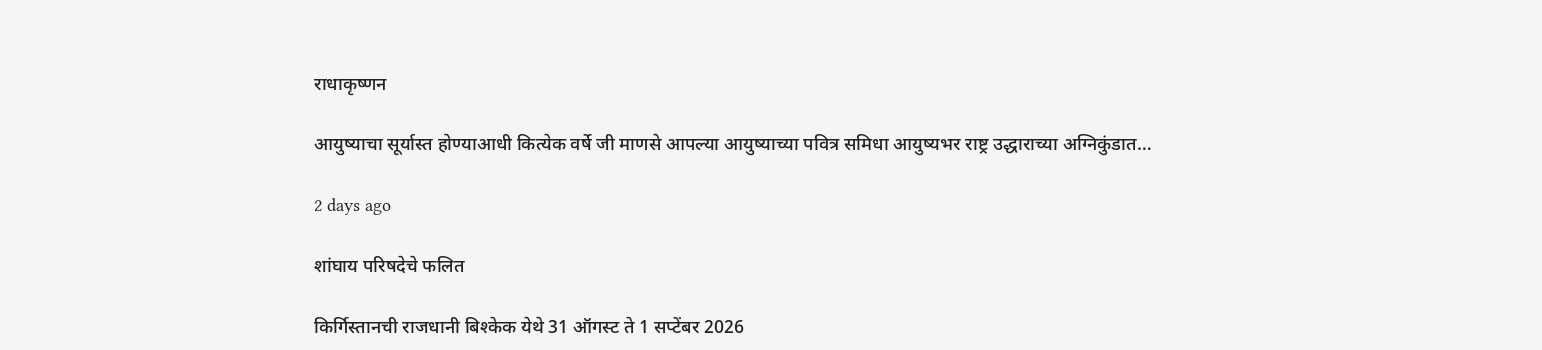राधाकृष्णन

आयुष्याचा सूर्यास्त होण्याआधी कित्येक वर्षे जी माणसे आपल्या आयुष्याच्या पवित्र समिधा आयुष्यभर राष्ट्र उद्धाराच्या अग्निकुंडात…

2 days ago

शांघाय परिषदेचे फलित

किर्गिस्तानची राजधानी बिश्केक येथे 31 ऑगस्ट ते 1 सप्टेंबर 2026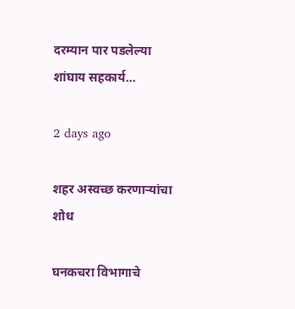दरम्यान पार पडलेल्या शांघाय सहकार्य…

2 days ago

शहर अस्वच्छ करणार्‍यांचा शोध

घनकचरा विभागाचे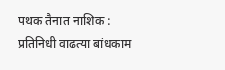पथक तैनात नाशिक : प्रतिनिधी वाढत्या बांधकाम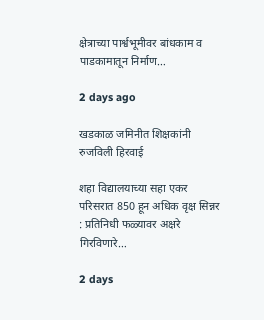क्षेत्राच्या पार्श्वभूमीवर बांधकाम व पाडकामातून निर्माण…

2 days ago

खडकाळ जमिनीत शिक्षकांनी रुजविली हिरवाई

शहा विद्यालयाच्या सहा एकर परिसरात 850 हून अधिक वृक्ष सिन्नर : प्रतिनिधी फळ्यावर अक्षरे गिरविणारे…

2 days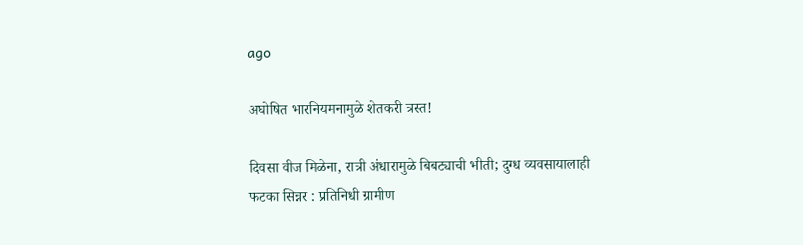ago

अघोषित भारनियमनामुळे शेतकरी त्रस्त!

दिवसा वीज मिळेना, रात्री अंधारामुळे बिबट्याची भीती; दुग्ध व्यवसायालाही फटका सिन्नर : प्रतिनिधी ग्रामीण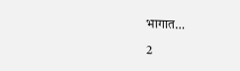भागात…

2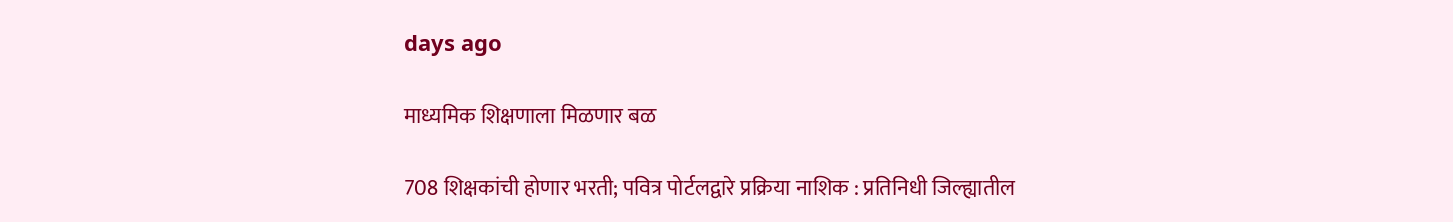days ago

माध्यमिक शिक्षणाला मिळणार बळ

708 शिक्षकांची होणार भरती; पवित्र पोर्टलद्वारे प्रक्रिया नाशिक : प्रतिनिधी जिल्ह्यातील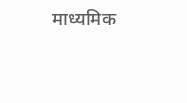माध्यमिक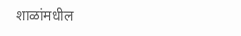शाळांमधील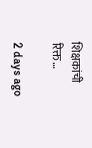शिक्षकांची रिक्त…

2 days ago